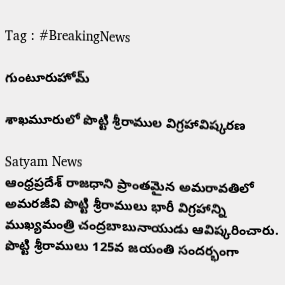Tag : #BreakingNews

గుంటూరుహోమ్

శాఖమూరులో పొట్టి శ్రీరాముల విగ్రహావిష్కరణ

Satyam News
ఆంధ్రప్రదేశ్ రాజధాని ప్రాంతమైన అమరావతిలో అమరజీవి పొట్టి శ్రీరాములు భారీ విగ్రహాన్ని ముఖ్యమంత్రి చంద్రబాబునాయుడు ఆవిష్కరించారు. పొట్టి శ్రీరాములు 125వ జయంతి సందర్భంగా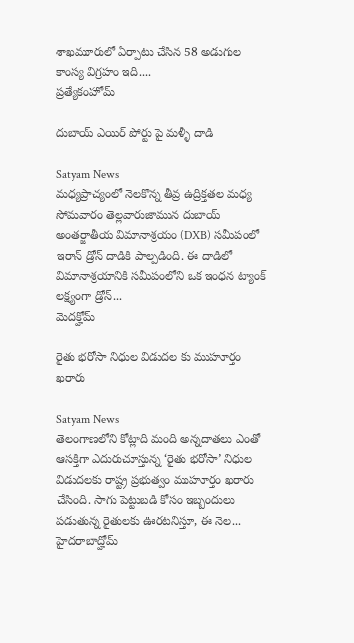శాఖమూరులో ఏర్పాటు చేసిన 58 అడుగుల కాంస్య విగ్రహం ఇది....
ప్రత్యేకంహోమ్

దుబాయ్ ఎయిర్ పోర్టు పై మళ్ళీ దాడి

Satyam News
మధ్యప్రాచ్యంలో నెలకొన్న తీవ్ర ఉద్రిక్తతల మధ్య సోమవారం తెల్లవారుజామున దుబాయ్ అంతర్జాతీయ విమానాశ్రయం (DXB) సమీపంలో ఇరాన్ డ్రోన్ దాడికి పాల్పడింది. ఈ దాడిలో విమానాశ్రయానికి సమీపంలోని ఒక ఇంధన ట్యాంక్ లక్ష్యంగా డ్రోన్...
మెదక్హోమ్

రైతు భరోసా నిధుల విడుదల కు ముహూర్తం ఖరారు

Satyam News
తెలంగాణలోని కోట్లాది మంది అన్నదాతలు ఎంతో ఆసక్తిగా ఎదురుచూస్తున్న ‘రైతు భరోసా’ నిధుల విడుదలకు రాష్ట్ర ప్రభుత్వం ముహూర్తం ఖరారు చేసింది. సాగు పెట్టుబడి కోసం ఇబ్బందులు పడుతున్న రైతులకు ఊరటనిస్తూ, ఈ నెల...
హైదరాబాద్హోమ్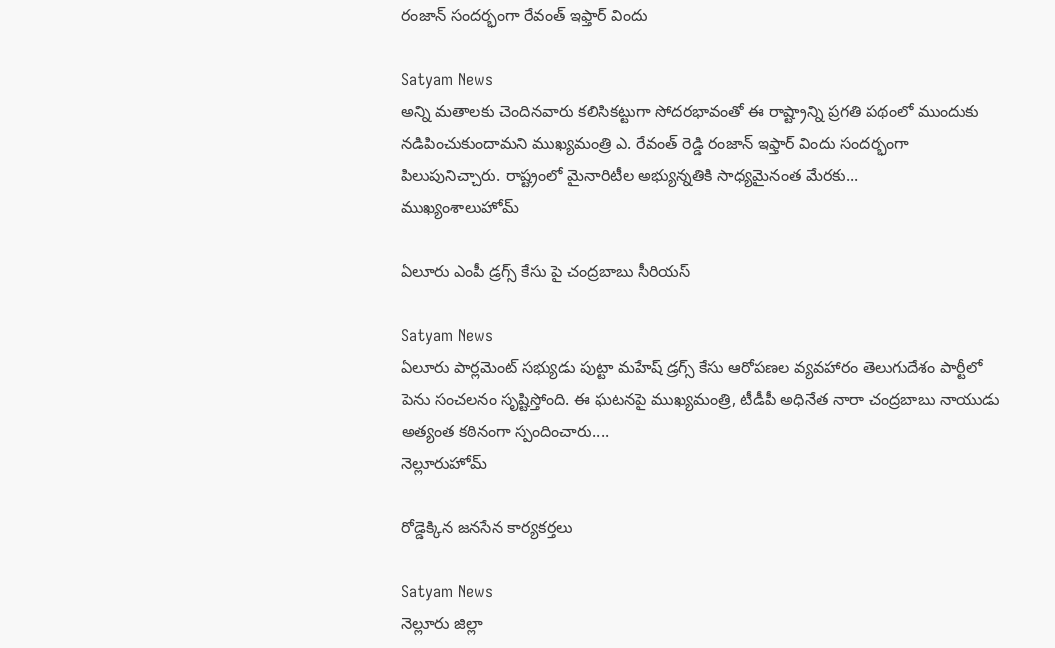రంజాన్ సందర్భంగా రేవంత్ ఇఫ్తార్ విందు

Satyam News
అన్ని మతాలకు చెందినవారు కలిసికట్టుగా సోదరభావంతో ఈ రాష్ట్రాన్ని ప్రగతి పథంలో ముందుకు నడిపించుకుందామని ముఖ్యమంత్రి ఎ. రేవంత్ రెడ్డి రంజాన్ ఇఫ్తార్ విందు సందర్భంగా పిలుపునిచ్చారు. రాష్ట్రంలో మైనారిటీల అభ్యున్నతికి సాధ్యమైనంత మేరకు...
ముఖ్యంశాలుహోమ్

ఏలూరు ఎంపీ డ్రగ్స్ కేసు పై చంద్రబాబు సీరియస్

Satyam News
ఏలూరు పార్లమెంట్ సభ్యుడు పుట్టా మహేష్‌ డ్రగ్స్ కేసు ఆరోపణల వ్యవహారం తెలుగుదేశం పార్టీలో పెను సంచలనం సృష్టిస్తోంది. ఈ ఘటనపై ముఖ్యమంత్రి, టీడీపీ అధినేత నారా చంద్రబాబు నాయుడు అత్యంత కఠినంగా స్పందించారు....
నెల్లూరుహోమ్

రోడ్డెక్కిన జనసేన కార్యకర్తలు

Satyam News
నెల్లూరు జిల్లా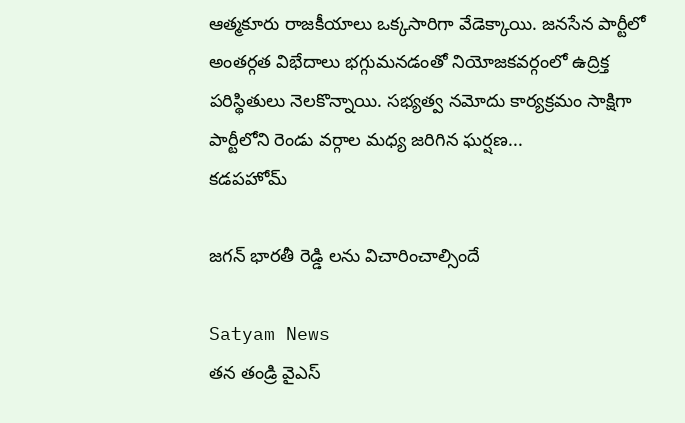ఆత్మకూరు రాజకీయాలు ఒక్కసారిగా వేడెక్కాయి. జనసేన పార్టీలో అంతర్గత విభేదాలు భగ్గుమనడంతో నియోజకవర్గంలో ఉద్రిక్త పరిస్థితులు నెలకొన్నాయి. సభ్యత్వ నమోదు కార్యక్రమం సాక్షిగా పార్టీలోని రెండు వర్గాల మధ్య జరిగిన ఘర్షణ...
కడపహోమ్

జగన్ భారతీ రెడ్డి లను విచారించాల్సిందే

Satyam News
తన తండ్రి వైఎస్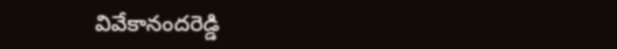వివేకానందరెడ్డి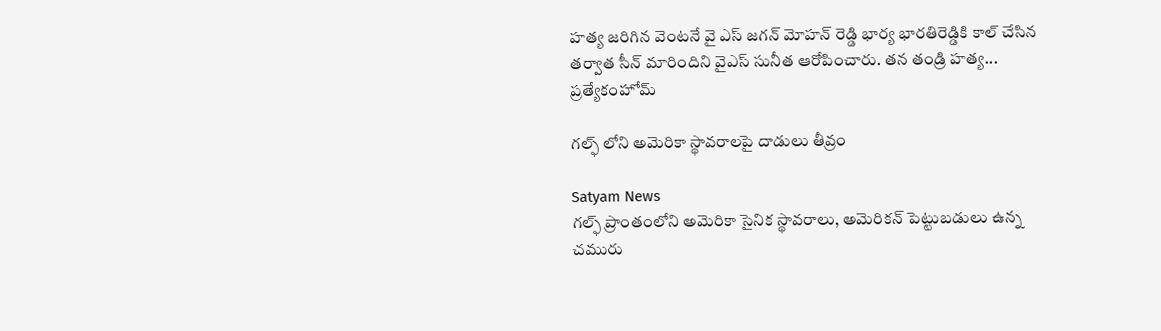హత్య జరిగిన వెంటనే వై ఎస్ జగన్ మోహన్ రెడ్డి భార్య భారతిరెడ్డికి కాల్ చేసిన తర్వాత సీన్ మారిందిని వైఎస్ సునీత ఆరోపించారు. తన తండ్రి హత్య...
ప్రత్యేకంహోమ్

గల్ఫ్ లోని అమెరికా స్థావరాలపై దాడులు తీవ్రం

Satyam News
గల్ఫ్ ప్రాంతంలోని అమెరికా సైనిక స్థావరాలు, అమెరికన్ పెట్టుబడులు ఉన్న చమురు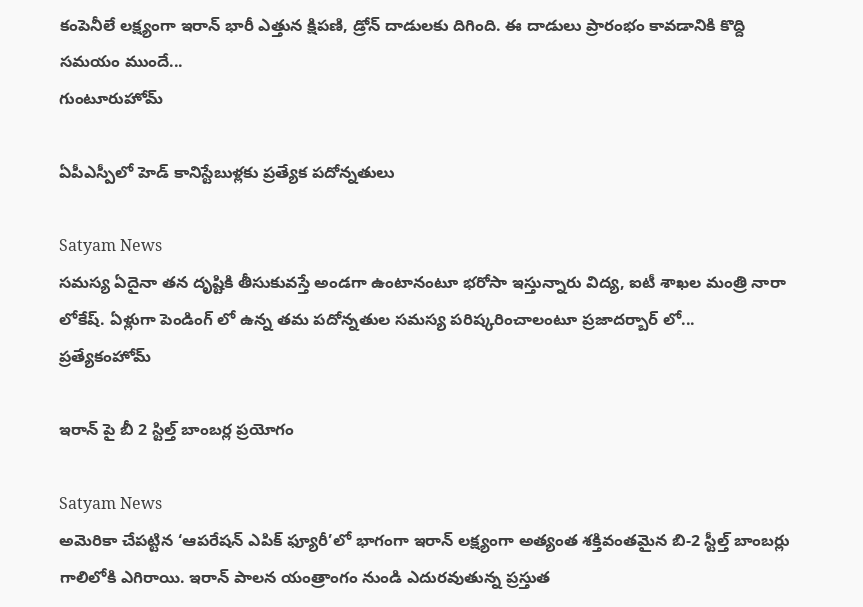కంపెనీలే లక్ష్యంగా ఇరాన్ భారీ ఎత్తున క్షిపణి, డ్రోన్ దాడులకు దిగింది. ఈ దాడులు ప్రారంభం కావడానికి కొద్ది సమయం ముందే...
గుంటూరుహోమ్

ఏపీఎస్పీలో హెడ్ కానిస్టేబుళ్లకు ప్రత్యేక పదోన్నతులు

Satyam News
సమస్య ఏదైనా తన దృష్టికి తీసుకువస్తే అండగా ఉంటానంటూ భరోసా ఇస్తున్నారు విద్య, ఐటీ శాఖల మంత్రి నారా లోకేష్. ఏళ్లుగా పెండింగ్ లో ఉన్న తమ పదోన్నతుల సమస్య పరిష్కరించాలంటూ ప్రజాదర్బార్ లో...
ప్రత్యేకంహోమ్

ఇరాన్ పై బీ 2 స్టిల్త్ బాంబర్ల ప్రయోగం

Satyam News
అమెరికా చేపట్టిన ‘ఆపరేషన్ ఎపిక్ ఫ్యూరీ’లో భాగంగా ఇరాన్ లక్ష్యంగా అత్యంత శక్తివంతమైన బి-2 స్టీల్త్ బాంబర్లు గాలిలోకి ఎగిరాయి. ఇరాన్ పాలన యంత్రాంగం నుండి ఎదురవుతున్న ప్రస్తుత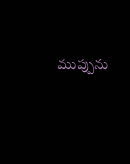ముప్పును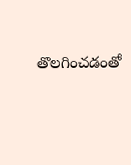తొలగించడంతో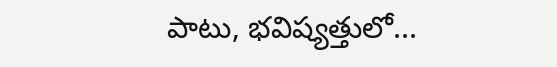పాటు, భవిష్యత్తులో...